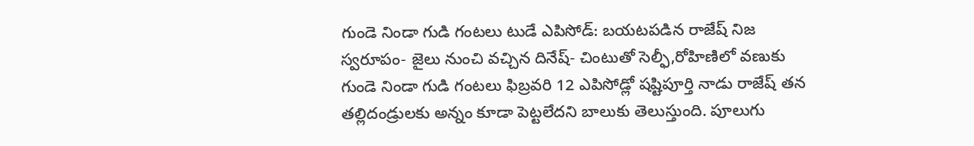గుండె నిండా గుడి గంటలు టుడే ఎపిసోడ్: బయటపడిన రాజేష్ నిజ స్వరూపం- జైలు నుంచి వచ్చిన దినేష్- చింటుతో సెల్ఫీ,రోహిణిలో వణుకు
గుండె నిండా గుడి గంటలు ఫిబ్రవరి 12 ఎపిసోడ్లో షష్టిపూర్తి నాడు రాజేష్ తన తల్లిదండ్రులకు అన్నం కూడా పెట్టలేదని బాలుకు తెలుస్తుంది. పూలుగు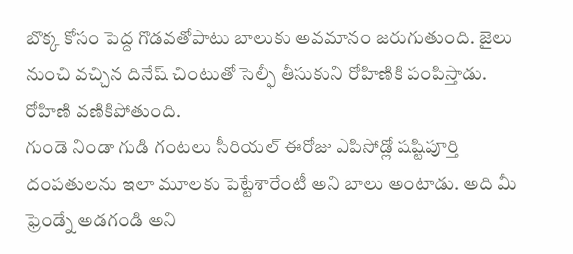బొక్క కోసం పెద్ద గొడవతోపాటు బాలుకు అవమానం జరుగుతుంది. జైలు నుంచి వచ్చిన దినేష్ చింటుతో సెల్ఫీ తీసుకుని రోహిణికి పంపిస్తాడు. రోహిణి వణికిపోతుంది.
గుండె నిండా గుడి గంటలు సీరియల్ ఈరోజు ఎపిసోడ్లో షష్టిపూర్తి దంపతులను ఇలా మూలకు పెట్టేశారేంటీ అని బాలు అంటాడు. అది మీ ఫ్రెండ్నే అడగండి అని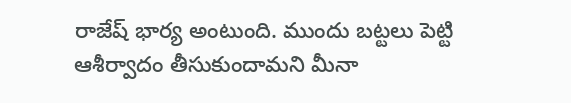రాజేష్ భార్య అంటుంది. ముందు బట్టలు పెట్టి ఆశీర్వాదం తీసుకుందామని మీనా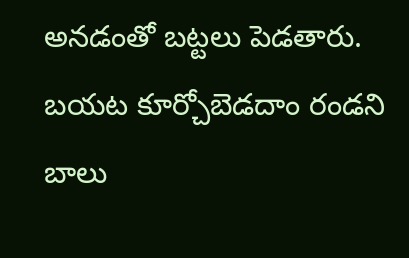అనడంతో బట్టలు పెడతారు. బయట కూర్చోబెడదాం రండని బాలు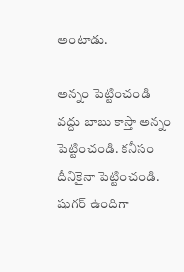అంటాడు.

అన్నం పెట్టించండి
వద్దు బాబు కాస్తా అన్నం పెట్టించండి. కనీసం దీనికైనా పెట్టించండి. షుగర్ ఉందిగా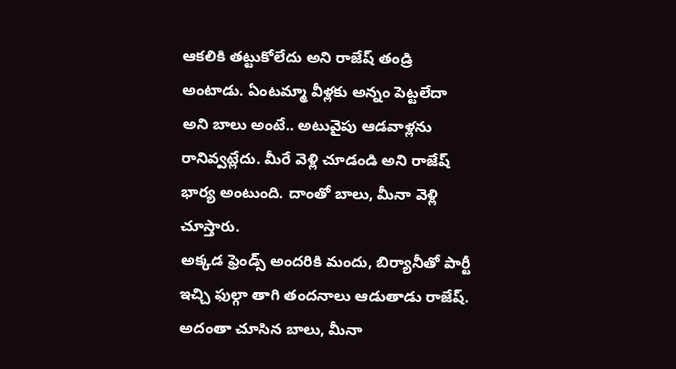ఆకలికి తట్టుకోలేదు అని రాజేష్ తండ్రి అంటాడు. ఏంటమ్మా వీళ్లకు అన్నం పెట్టలేదా అని బాలు అంటే.. అటువైపు ఆడవాళ్లను రానివ్వట్లేదు. మీరే వెళ్లి చూడండి అని రాజేష్ భార్య అంటుంది. దాంతో బాలు, మీనా వెళ్లి చూస్తారు.
అక్కడ ఫ్రెండ్స్ అందరికి మందు, బిర్యానీతో పార్టీ ఇచ్చి ఫుల్గా తాగి తందనాలు ఆడుతాడు రాజేష్. అదంతా చూసిన బాలు, మీనా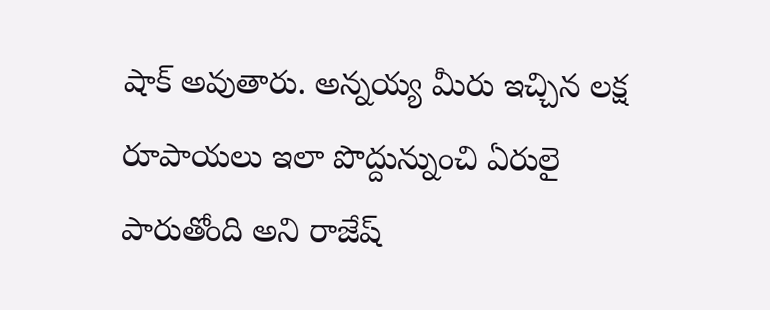షాక్ అవుతారు. అన్నయ్య మీరు ఇచ్చిన లక్ష రూపాయలు ఇలా పొద్దున్నుంచి ఏరులై పారుతోంది అని రాజేష్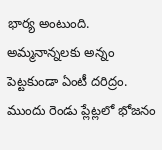భార్య అంటుంది. అమ్మనాన్నలకు అన్నం పెట్టకుండా ఏంటీ దరిద్రం. ముందు రెండు ప్లేట్లలో భోజనం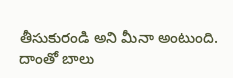తీసుకురండి అని మీనా అంటుంది.
దాంతో బాలు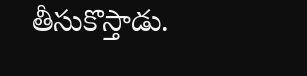తీసుకొస్తాడు.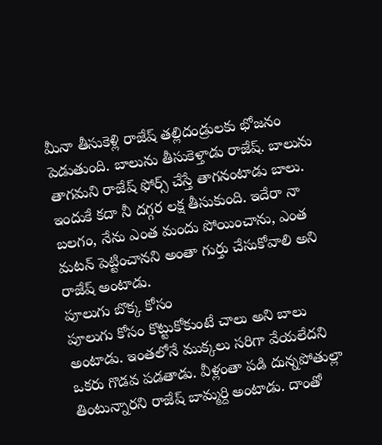మీనా తీసుకెళ్లి రాజేష్ తల్లిదండ్రులకు భోజనం పెడుతుంది. బాలును తీసుకెళ్తాడు రాజేష్. బాలును తాగమని రాజేష్ ఫోర్స్ చేస్తే తాగనంటాడు బాలు. ఇందుకే కదా నీ దగ్గర లక్ష తీసుకుంది. ఇదేరా నా బలగం, నేను ఎంత మందు పోయించాను, ఎంత మటన్ పెట్టించానని అంతా గుర్తు చేసుకోవాలి అని రాజేష్ అంటాడు.
పూలుగు బొక్క కోసం
పూలుగు కోసం కొట్టుకోకుంటే చాలు అని బాలు అంటాడు. ఇంతలోనే ముక్కలు సరిగా వేయలేదని ఒకరు గొడవ పడతాడు. వీళ్లంతా పడి దున్నపోతుల్లా తింటున్నారని రాజేష్ బామ్మర్ది అంటాడు. దాంతో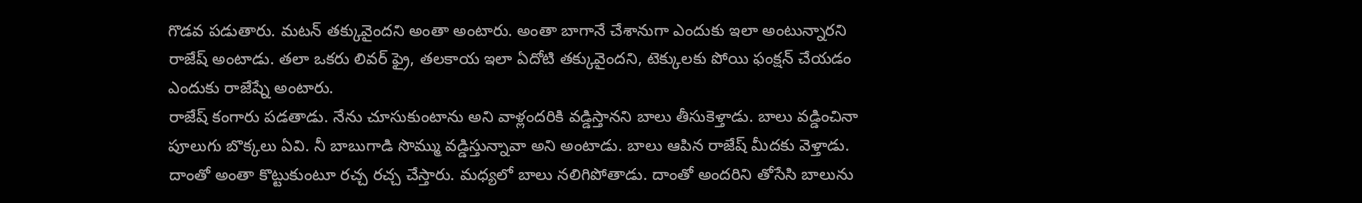గొడవ పడుతారు. మటన్ తక్కువైందని అంతా అంటారు. అంతా బాగానే చేశానుగా ఎందుకు ఇలా అంటున్నారని రాజేష్ అంటాడు. తలా ఒకరు లివర్ ఫ్రై, తలకాయ ఇలా ఏదోటి తక్కువైందని, టెక్కులకు పోయి ఫంక్షన్ చేయడం ఎందుకు రాజేష్నే అంటారు.
రాజేష్ కంగారు పడతాడు. నేను చూసుకుంటాను అని వాళ్లందరికి వడ్డిస్తానని బాలు తీసుకెళ్తాడు. బాలు వడ్డించినా పూలుగు బొక్కలు ఏవి. నీ బాబుగాడి సొమ్ము వడ్డిస్తున్నావా అని అంటాడు. బాలు ఆపిన రాజేష్ మీదకు వెళ్తాడు. దాంతో అంతా కొట్టుకుంటూ రచ్చ రచ్చ చేస్తారు. మధ్యలో బాలు నలిగిపోతాడు. దాంతో అందరిని తోసేసి బాలును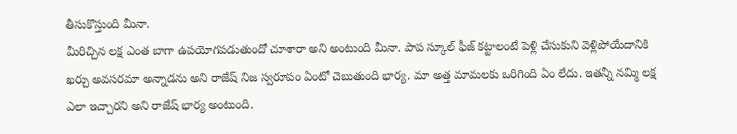తీసుకొస్తుంది మీనా.
మీరిచ్చిన లక్ష ఎంత బాగా ఉపయోగపడుతుందో చూశారా అని అంటుంది మీనా. పాప స్కూల్ ఫీజ్ కట్టాలంటే పెళ్లి చేసుకుని వెళ్లిపోయేదానికి ఖర్చు అవసరమా అన్నాడను అని రాజేష్ నిజ స్వరూపం ఏంటో చెబుతుంది భార్య. మా అత్త మామలకు ఒరిగింది ఏం లేదు. ఇతన్నీ నమ్మి లక్ష ఎలా ఇచ్చారని అని రాజేష్ భార్య అంటుంది.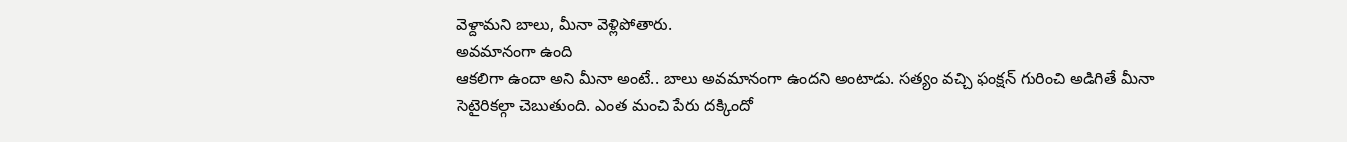వెళ్దామని బాలు, మీనా వెళ్లిపోతారు.
అవమానంగా ఉంది
ఆకలిగా ఉందా అని మీనా అంటే.. బాలు అవమానంగా ఉందని అంటాడు. సత్యం వచ్చి ఫంక్షన్ గురించి అడిగితే మీనా సెటైరికల్గా చెబుతుంది. ఎంత మంచి పేరు దక్కిందో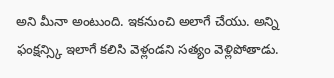అని మీనా అంటుంది. ఇకనుంచి అలాగే చేయు. అన్ని ఫంక్షన్స్కి ఇలాగే కలిసి వెళ్లండని సత్యం వెళ్లిపోతాడు.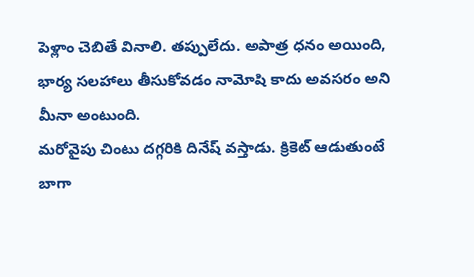పెళ్లాం చెబితే వినాలి. తప్పులేదు. అపాత్ర ధనం అయింది, భార్య సలహాలు తీసుకోవడం నామోషి కాదు అవసరం అని మీనా అంటుంది.
మరోవైపు చింటు దగ్గరికి దినేష్ వస్తాడు. క్రికెట్ ఆడుతుంటే బాగా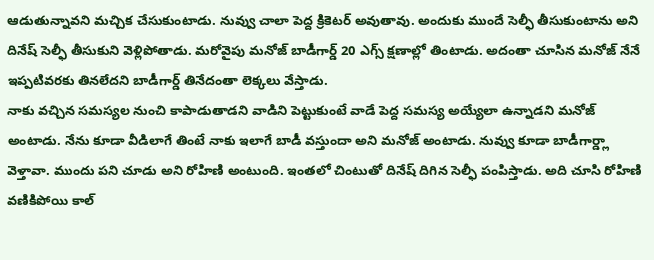ఆడుతున్నావని మచ్చిక చేసుకుంటాడు. నువ్వు చాలా పెద్ద క్రికెటర్ అవుతావు. అందుకు ముందే సెల్ఫీ తీసుకుంటాను అని దినేష్ సెల్ఫీ తీసుకుని వెళ్లిపోతాడు. మరోవైపు మనోజ్ బాడీగార్డ్ 20 ఎగ్స్ క్షణాల్లో తింటాడు. అదంతా చూసిన మనోజ్ నేనే ఇప్పటివరకు తినలేదని బాడీగార్డ్ తినేదంతా లెక్కలు వేస్తాడు.
నాకు వచ్చిన సమస్యల నుంచి కాపాడుతాడని వాడిని పెట్టుకుంటే వాడే పెద్ద సమస్య అయ్యేలా ఉన్నాడని మనోజ్ అంటాడు. నేను కూడా వీడిలాగే తింటే నాకు ఇలాగే బాడీ వస్తుందా అని మనోజ్ అంటాడు. నువ్వు కూడా బాడీగార్డ్లా వెళ్తావా. ముందు పని చూడు అని రోహిణి అంటుంది. ఇంతలో చింటుతో దినేష్ దిగిన సెల్ఫీ పంపిస్తాడు. అది చూసి రోహిణి వణికిపోయి కాల్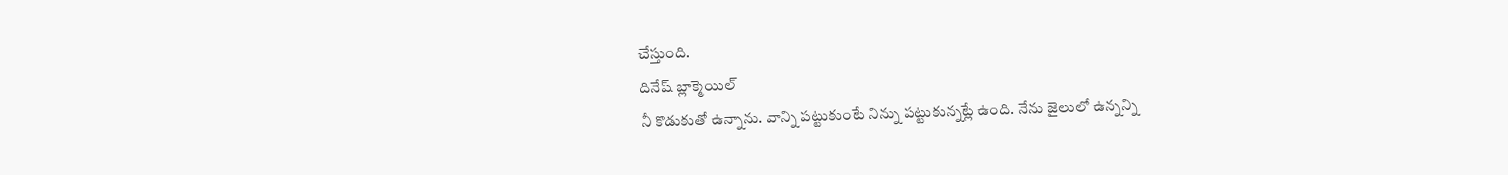చేస్తుంది.
దినేష్ బ్లాక్మెయిల్
నీ కొడుకుతో ఉన్నాను. వాన్ని పట్టుకుంటే నిన్ను పట్టుకున్నట్లే ఉంది. నేను జైలులో ఉన్నన్ని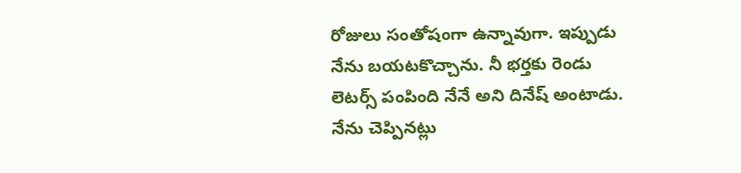రోజులు సంతోషంగా ఉన్నావుగా. ఇప్పుడు నేను బయటకొచ్చాను. నీ భర్తకు రెండు లెటర్స్ పంపింది నేనే అని దినేష్ అంటాడు. నేను చెప్పినట్లు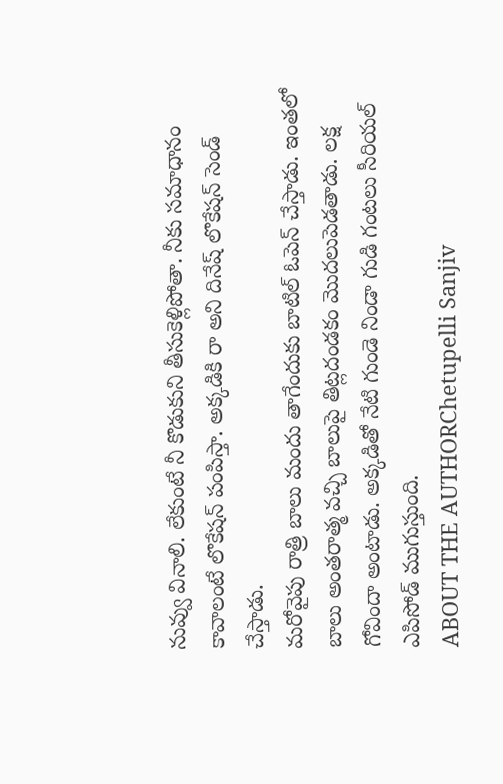నువ్వు వినాలి. లేకుంటే నీ కొడుకుని తీసుకెళ్లిపోతా. నీకు సమాధానం కావాలంటే లొకేషన్ పంపిస్తా. అక్కడికి రా అని దినేష్ లొకేషన్ సెండ్ చేస్తాడు.
మరోవైపు రాత్రి బాలు మందు తాగేందుకు బాటిల్ ఓపెన్ చేస్తాడు. ఇంతలో బాలు అంతరాత్మ వచ్చి బాలుపై తిట్లదండకం మొదలుపెడతాడు. లక్ష గోవిందా అంటాడు. అక్కడితో నేటి గుండె నిండా గుడి గంటలు సీరియల్ ఎపిసోడ్ ముగుస్తుంది.
ABOUT THE AUTHORChetupelli Sanjiv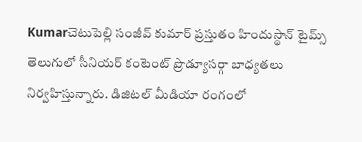Kumarచెటుపెల్లి సంజీవ్ కుమార్ ప్రస్తుతం హిందుస్థాన్ టైమ్స్ తెలుగులో సీనియర్ కంటెంట్ ప్రొడ్యూసర్గా బాధ్యతలు నిర్వహిస్తున్నారు. డిజిటల్ మీడియా రంగంలో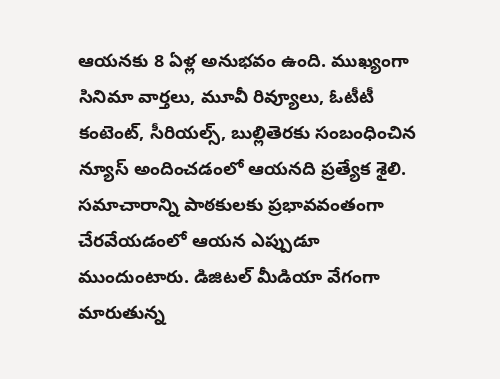ఆయనకు 8 ఏళ్ల అనుభవం ఉంది. ముఖ్యంగా సినిమా వార్తలు, మూవీ రివ్యూలు, ఓటీటీ కంటెంట్, సీరియల్స్, బుల్లితెరకు సంబంధించిన న్యూస్ అందించడంలో ఆయనది ప్రత్యేక శైలి. సమాచారాన్ని పాఠకులకు ప్రభావవంతంగా చేరవేయడంలో ఆయన ఎప్పుడూ ముందుంటారు. డిజిటల్ మీడియా వేగంగా మారుతున్న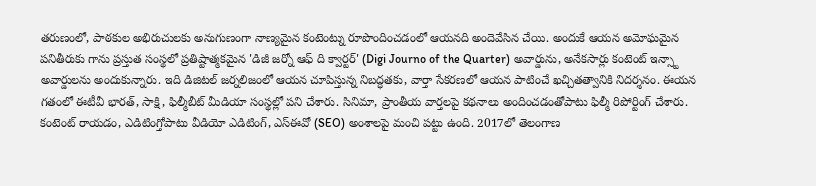తరుణంలో, పాఠకుల అభిరుచులకు అనుగుణంగా నాణ్యమైన కంటెంట్ను రూపొందించడంలో ఆయనది అందెవేసిన చేయి. అందుకే ఆయన అమోఘమైన పనితీరుకు గాను ప్రస్తుత సంస్థలో ప్రతిష్టాత్మకమైన 'డిజీ జర్నో ఆఫ్ ది క్వార్టర్' (Digi Journo of the Quarter) అవార్డును, అనేకసార్లు కంటెంట్ ఇన్స్టా అవార్డులను అందుకున్నారు. ఇది డిజిటల్ జర్నలిజంలో ఆయన చూపిస్తున్న నిబద్ధతకు, వార్తా సేకరణలో ఆయన పాటించే ఖచ్చితత్వానికి నిదర్శనం. ఈయన గతంలో ఈటీవీ భారత్, సాక్షి, ఫిల్మీబీట్ మీడియా సంస్థల్లో పని చేశారు. సినిమా, ప్రాంతీయ వార్తలపై కథనాలు అందించడంతోపాటు ఫిల్మీ రిపోర్టింగ్ చేశారు. కంటెంట్ రాయడం, ఎడిటింగ్తోపాటు వీడియో ఎడిటింగ్, ఎస్ఈవో (SEO) అంశాలపై మంచి పట్టు ఉంది. 2017లో తెలంగాణ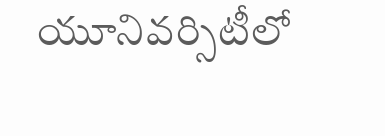యూనివర్సిటీలో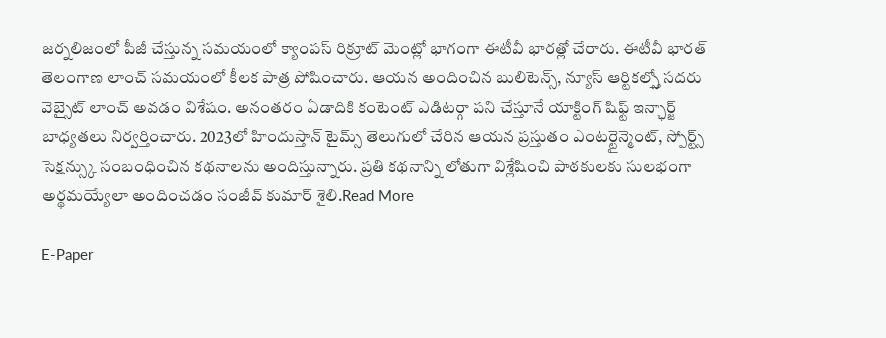జర్నలిజంలో పీజీ చేస్తున్న సమయంలో క్యాంపస్ రిక్రూట్ మెంట్లో భాగంగా ఈటీవీ భారత్లో చేరారు. ఈటీవీ భారత్ తెలంగాణ లాంచ్ సమయంలో కీలక పాత్ర పోషించారు. ఆయన అందించిన బులిటెన్స్, న్యూస్ ఆర్టికల్స్తో సదరు వెబ్సైట్ లాంచ్ అవడం విశేషం. అనంతరం ఏడాదికి కంటెంట్ ఎడిటర్గా పని చేస్తూనే యాక్టింగ్ షిఫ్ట్ ఇన్ఛార్జ్ బాధ్యతలు నిర్వర్తించారు. 2023లో హిందుస్తాన్ టైమ్స్ తెలుగులో చేరిన ఆయన ప్రస్తుతం ఎంటర్టైన్మెంట్, స్పోర్ట్స్ సెక్షన్స్కు సంబంధించిన కథనాలను అందిస్తున్నారు. ప్రతి కథనాన్ని లోతుగా విశ్లేషించి పాఠకులకు సులభంగా అర్థమయ్యేలా అందించడం సంజీవ్ కుమార్ శైలి.Read More

E-Paper